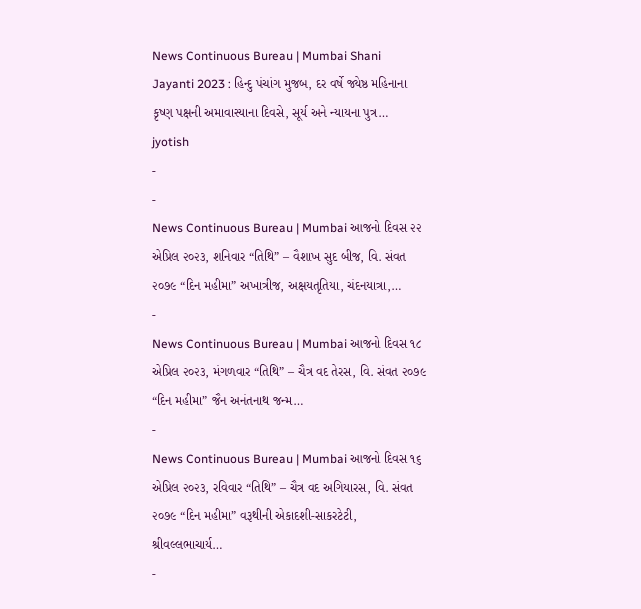News Continuous Bureau | Mumbai Shani Jayanti 2023 : હિન્દુ પંચાંગ મુજબ, દર વર્ષે જ્યેષ્ઠ મહિનાના કૃષ્ણ પક્ષની અમાવાસ્યાના દિવસે, સૂર્ય અને ન્યાયના પુત્ર…
jyotish
-
-
News Continuous Bureau | Mumbai આજનો દિવસ ૨૨ એપ્રિલ ૨૦૨૩, શનિવાર “તિથિ” – વૈશાખ સુદ બીજ, વિ. સંવત ૨૦૭૯ “દિન મહીમા” અખાત્રીજ, અક્ષયતૃતિયા, ચંદનયાત્રા,…
-
News Continuous Bureau | Mumbai આજનો દિવસ ૧૮ એપ્રિલ ૨૦૨૩, મંગળવાર “તિથિ” – ચૈત્ર વદ તેરસ, વિ. સંવત ૨૦૭૯ “દિન મહીમા” જૈન અનંતનાથ જન્મ…
-
News Continuous Bureau | Mumbai આજનો દિવસ ૧૬ એપ્રિલ ૨૦૨૩, રવિવાર “તિથિ” – ચૈત્ર વદ અગિયારસ, વિ. સંવત ૨૦૭૯ “દિન મહીમા” વરૂથીની એકાદશી-સાકરટેટી, શ્રીવલ્લભાચાર્ય…
-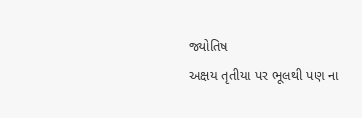જ્યોતિષ
અક્ષય તૃતીયા પર ભૂલથી પણ ના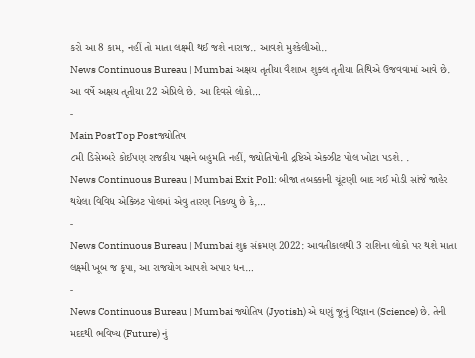કરો આ 8 કામ, નહીં તો માતા લક્ષ્મી થઈ જશે નારાજ.. આવશે મુશ્કેલીઓ..
News Continuous Bureau | Mumbai અક્ષય તૃતીયા વૈશાખ શુક્લ તૃતીયા તિથિએ ઉજવવામાં આવે છે. આ વર્ષે અક્ષય તૃતીયા 22 એપ્રિલે છે. આ દિવસે લોકો…
-
Main PostTop Postજ્યોતિષ
૮મી ડિસેમ્બરે કોઈપણ રાજકીય પક્ષને બહુમતિ નહીં, જ્યોતિષોની દ્રષ્ટિએ એક્ઝીટ પોલ ખોટા પડશે. .
News Continuous Bureau | Mumbai Exit Poll: બીજા તબક્કાની ચૂંટણી બાદ ગઈ મોડી સાંજે જાહેર થયેલા વિવિધ એક્ઝિટ પોલમાં એવુ તારણ નિકળ્યુ છે કે,…
-
News Continuous Bureau | Mumbai શુક્ર સંક્રમણ 2022: આવતીકાલથી 3 રાશિના લોકો પર થશે માતા લક્ષ્મી ખૂબ જ કૃપા, આ રાજયોગ આપશે અપાર ધન…
-
News Continuous Bureau | Mumbai જ્યોતિષ (Jyotish) એ ઘણું જૂનું વિજ્ઞાન (Science) છે. તેની મદદથી ભવિષ્ય (Future) નું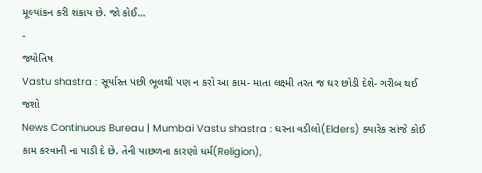મૂલ્યાંકન કરી શકાય છે. જો કોઈ…
-
જ્યોતિષ
Vastu shastra : સૂર્યાસ્ત પછી ભૂલથી પણ ન કરો આ કામ- માતા લક્ષ્મી તરત જ ઘર છોડી દેશે- ગરીબ થઈ જશો
News Continuous Bureau | Mumbai Vastu shastra : ઘરના વડીલો(Elders) ક્યારેક સાંજે કોઈ કામ કરવાની ના પાડી દે છે. તેની પાછળના કારણો ધર્મ(Religion),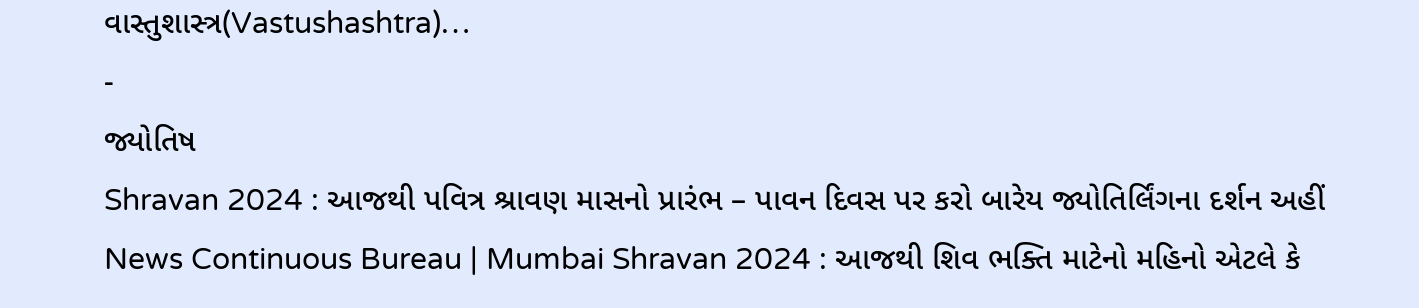વાસ્તુશાસ્ત્ર(Vastushashtra)…
-
જ્યોતિષ
Shravan 2024 : આજથી પવિત્ર શ્રાવણ માસનો પ્રારંભ – પાવન દિવસ પર કરો બારેય જ્યોતિર્લિંગના દર્શન અહીં
News Continuous Bureau | Mumbai Shravan 2024 : આજથી શિવ ભક્તિ માટેનો મહિનો એટલે કે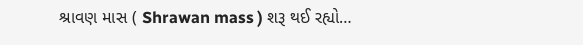શ્રાવણ માસ ( Shrawan mass ) શરૂ થઈ રહ્યો…